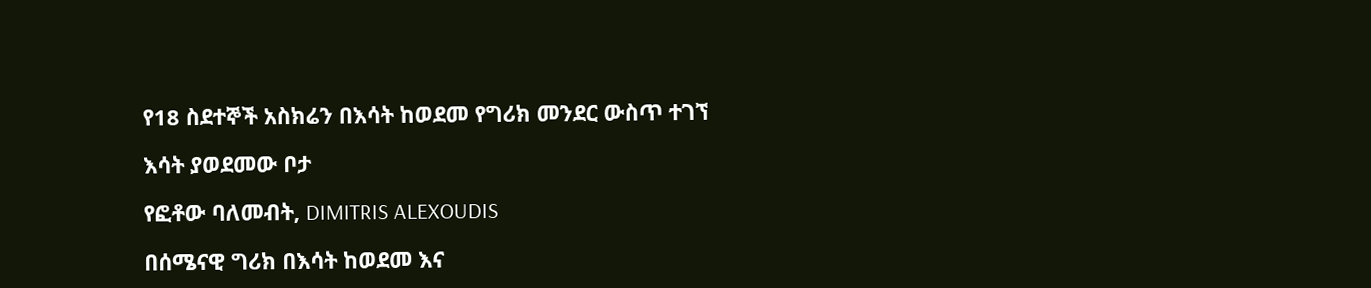የ18 ስደተኞች አስክሬን በእሳት ከወደመ የግሪክ መንደር ውስጥ ተገኘ

እሳት ያወደመው ቦታ

የፎቶው ባለመብት, DIMITRIS ALEXOUDIS

በሰሜናዊ ግሪክ በእሳት ከወደመ እና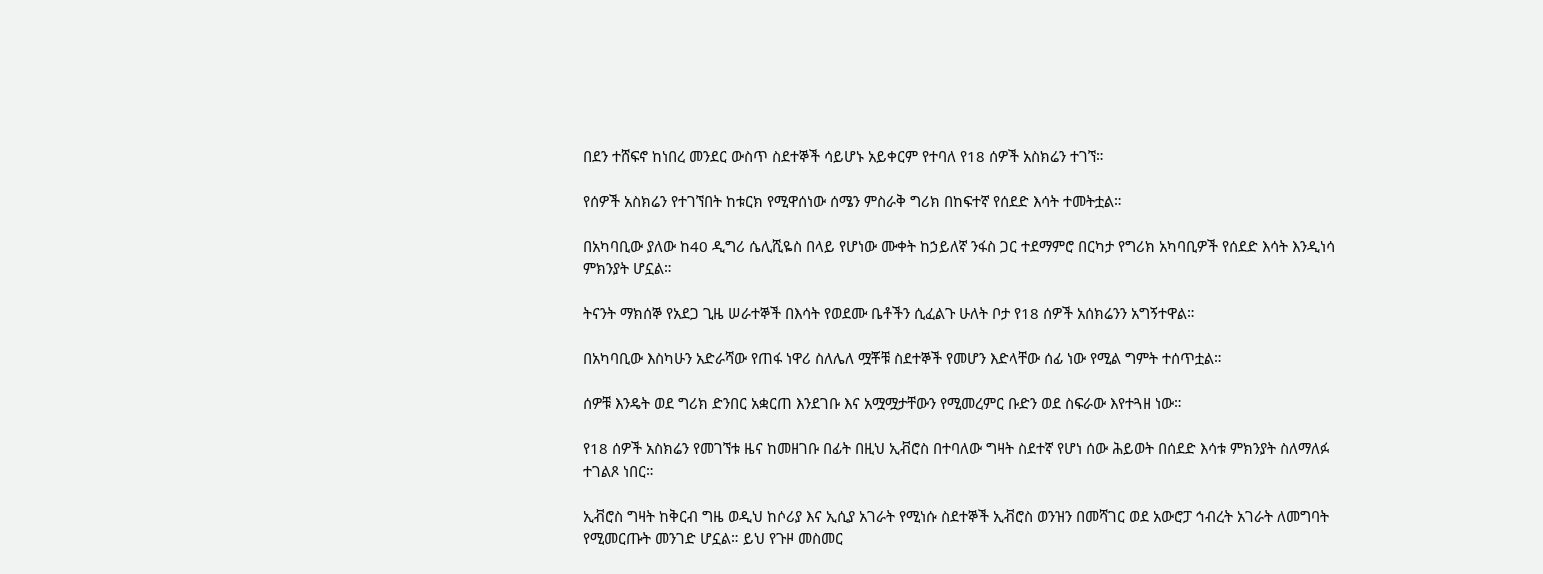በደን ተሸፍኖ ከነበረ መንደር ውስጥ ስደተኞች ሳይሆኑ አይቀርም የተባለ የ18 ሰዎች አስክሬን ተገኘ።

የሰዎች አስክሬን የተገኘበት ከቱርክ የሚዋሰነው ሰሜን ምስራቅ ግሪክ በከፍተኛ የሰደድ እሳት ተመትቷል።

በአካባቢው ያለው ከ40 ዲግሪ ሴሊሺዬስ በላይ የሆነው ሙቀት ከኃይለኛ ንፋስ ጋር ተደማምሮ በርካታ የግሪክ አካባቢዎች የሰደድ እሳት እንዲነሳ ምክንያት ሆኗል።

ትናንት ማክሰኞ የአደጋ ጊዜ ሠራተኞች በእሳት የወደሙ ቤቶችን ሲፈልጉ ሁለት ቦታ የ18 ሰዎች አሰክሬንን አግኝተዋል።

በአካባቢው እስካሁን አድራሻው የጠፋ ነዋሪ ስለሌለ ሟቾቹ ስደተኞች የመሆን እድላቸው ሰፊ ነው የሚል ግምት ተሰጥቷል።

ሰዎቹ እንዴት ወደ ግሪክ ድንበር አቋርጠ እንደገቡ እና አሟሟታቸውን የሚመረምር ቡድን ወደ ስፍራው እየተጓዘ ነው።

የ18 ሰዎች አስክሬን የመገኘቱ ዜና ከመዘገቡ በፊት በዚህ ኢቭሮስ በተባለው ግዛት ስደተኛ የሆነ ሰው ሕይወት በሰደድ እሳቱ ምክንያት ስለማለፉ ተገልጾ ነበር።

ኢቭሮስ ግዛት ከቅርብ ግዜ ወዲህ ከሶሪያ እና ኢሲያ አገራት የሚነሱ ስደተኞች ኢቭሮስ ወንዝን በመሻገር ወደ አውሮፓ ኅብረት አገራት ለመግባት የሚመርጡት መንገድ ሆኗል። ይህ የጉዞ መስመር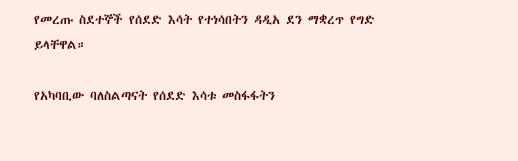የመረጡ ስደተኞች የሰደድ እሳት የተነሳበትን ዳዲአ ደን ማቋረጥ የግድ ይላቸዋል።

የአካባቢው ባለስልጣናት የሰደድ እሳቱ መስፋፋትን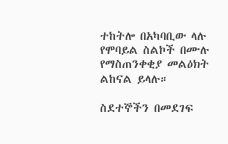ተከትሎ በአካባቢው ላሉ የሞባይል ስልኮች በሙሉ የማስጠንቀቂያ መልዕክት ልከናል ይላሉ።

ስደተኞችን በመደገፍ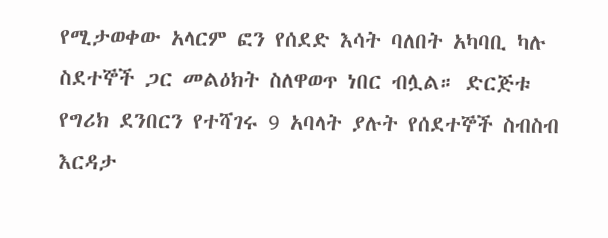የሚታወቀው አላርም ፎን የሰደድ እሳት ባለበት አካባቢ ካሉ ስደተኞች ጋር መልዕክት ስለዋወጥ ነበር ብሏል። ድርጅቱ የግሪክ ደንበርን የተሻገሩ 9 አባላት ያሉት የሰደተኞች ስብስብ እርዳታ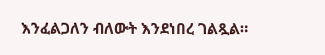እንፈልጋለን ብለውት እንደነበረ ገልጿል።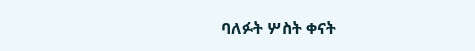ባለፉት ሦስት ቀናት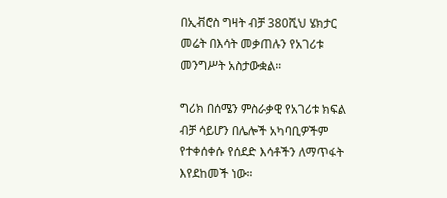በኢቭሮስ ግዛት ብቻ 380ሺህ ሄክታር መሬት በእሳት መቃጠሉን የአገሪቱ መንግሥት አስታውቋል።

ግሪክ በሰሜን ምስራቃዊ የአገሪቱ ክፍል ብቻ ሳይሆን በሌሎች አካባቢዎችም የተቀሰቀሱ የሰደድ እሳቶችን ለማጥፋት እየደከመች ነው።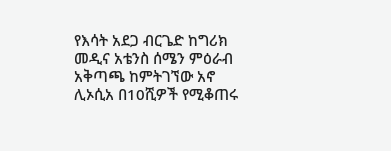የእሳት አደጋ ብርጌድ ከግሪክ መዲና አቴንስ ሰሜን ምዕራብ አቅጣጫ ከምትገኘው አኖ ሊኦሲአ በ10ሺዎች የሚቆጠሩ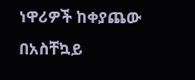ነዋሪዎች ከቀያጨው በአስቸኳይ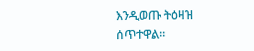እንዲወጡ ትዕዛዝ ሰጥተዋል።